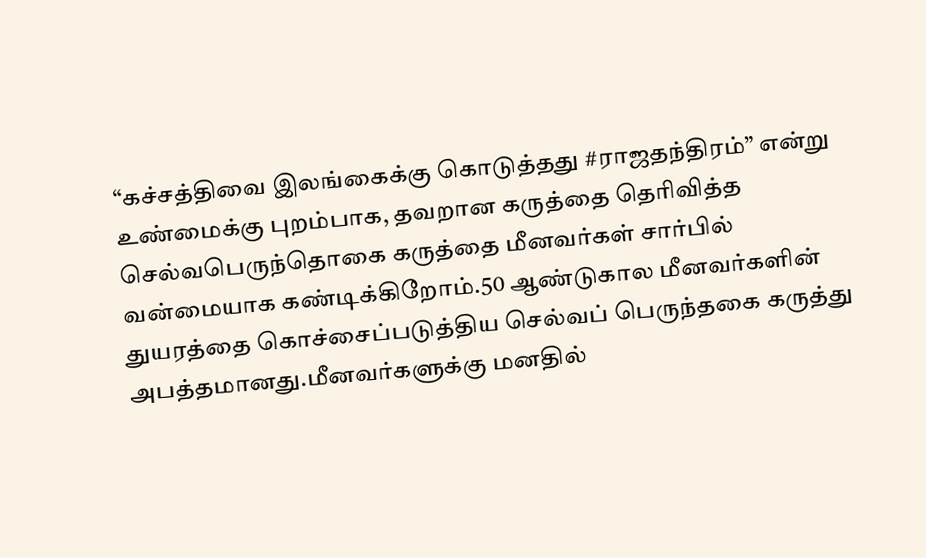“கச்சத்திவை இலங்கைக்கு கொடுத்தது #ராஜதந்திரம்” என்று உண்மைக்கு புறம்பாக, தவறான கருத்தை தெரிவித்த செல்வபெருந்தொகை கருத்தை மீனவர்கள் சார்பில் வன்மையாக கண்டிக்கிறோம்.50 ஆண்டுகால மீனவர்களின் துயரத்தை கொச்சைப்படுத்திய செல்வப் பெருந்தகை கருத்து அபத்தமானது.மீனவர்களுக்கு மனதில்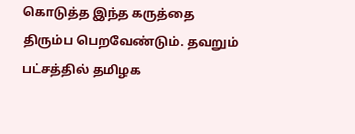கொடுத்த இந்த கருத்தை திரும்ப பெறவேண்டும். தவறும் பட்சத்தில் தமிழக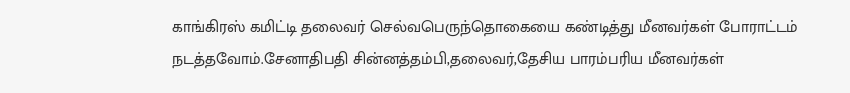காங்கிரஸ் கமிட்டி தலைவர் செல்வபெருந்தொகையை கண்டித்து மீனவர்கள் போராட்டம் நடத்தவோம்.சேனாதிபதி சின்னத்தம்பி,தலைவர்,தேசிய பாரம்பரிய மீனவர்கள்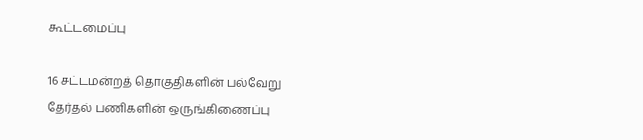கூட்டமைப்பு

16 சட்டமன்றத் தொகுதிகளின் பல்வேறு தேர்தல் பணிகளின் ஒருங்கிணைப்பு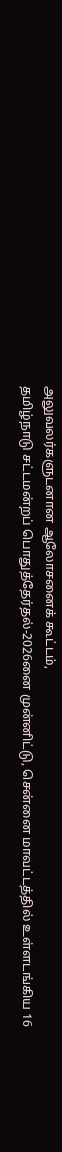அலுவலர்களுடனான ஆலோசனைக் கூட்டம்,
தமிழ்நாடு சட்டமன்றப் பொதுத்தேர்தல்-2026னை முன்னிட்டு, சென்னை மாவட்டத்தில் உள்ளடங்கிய 16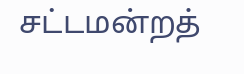சட்டமன்றத்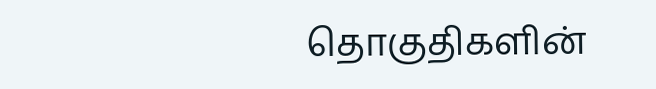தொகுதிகளின்